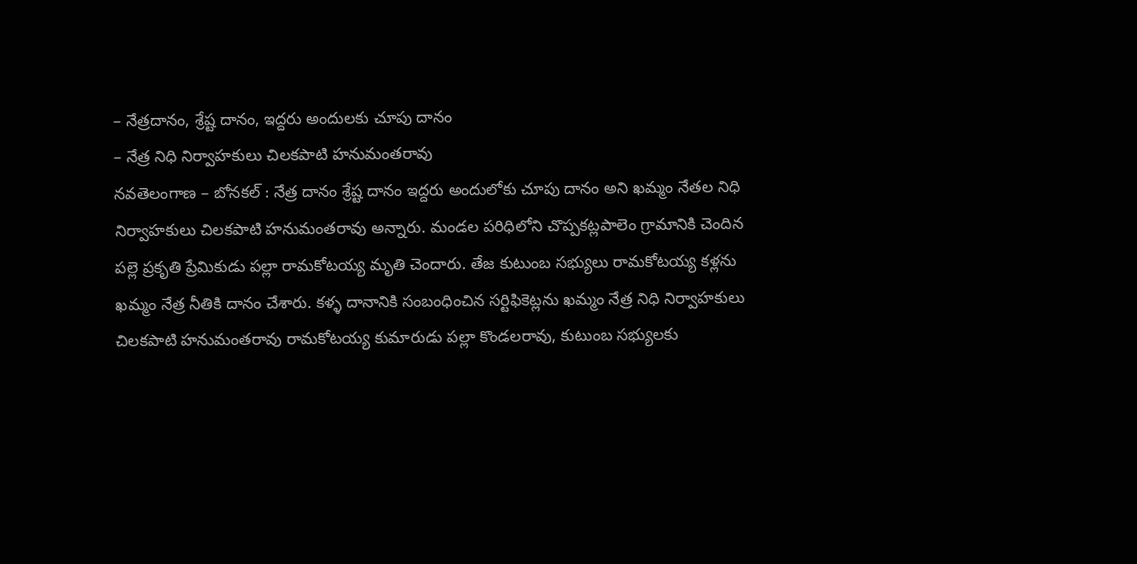– నేత్రదానం, శ్రేష్ట దానం, ఇద్దరు అందులకు చూపు దానం
– నేత్ర నిధి నిర్వాహకులు చిలకపాటి హనుమంతరావు
నవతెలంగాణ – బోనకల్ : నేత్ర దానం శ్రేష్ట దానం ఇద్దరు అందులోకు చూపు దానం అని ఖమ్మం నేతల నిధి నిర్వాహకులు చిలకపాటి హనుమంతరావు అన్నారు. మండల పరిధిలోని చొప్పకట్లపాలెం గ్రామానికి చెందిన పల్లె ప్రకృతి ప్రేమికుడు పల్లా రామకోటయ్య మృతి చెందారు. తేజ కుటుంబ సభ్యులు రామకోటయ్య కళ్లను ఖమ్మం నేత్ర నీతికి దానం చేశారు. కళ్ళ దానానికి సంబంధించిన సర్టిఫికెట్లను ఖమ్మం నేత్ర నిధి నిర్వాహకులు చిలకపాటి హనుమంతరావు రామకోటయ్య కుమారుడు పల్లా కొండలరావు, కుటుంబ సభ్యులకు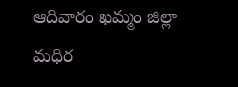ఆదివారం ఖమ్మం జిల్లా మధిర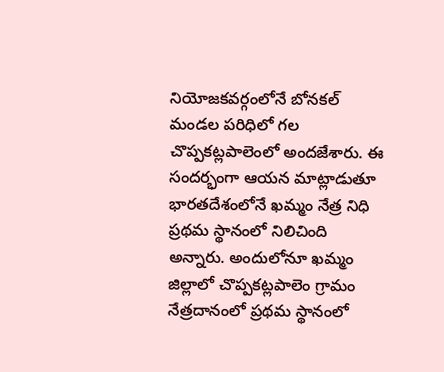నియోజకవర్గంలోనే బోనకల్ మండల పరిధిలో గల చొప్పకట్లపాలెంలో అందజేశారు. ఈ సందర్భంగా ఆయన మాట్లాడుతూ భారతదేశంలోనే ఖమ్మం నేత్ర నిధి ప్రథమ స్థానంలో నిలిచింది అన్నారు. అందులోనూ ఖమ్మం జిల్లాలో చొప్పకట్లపాలెం గ్రామం నేత్రదానంలో ప్రథమ స్థానంలో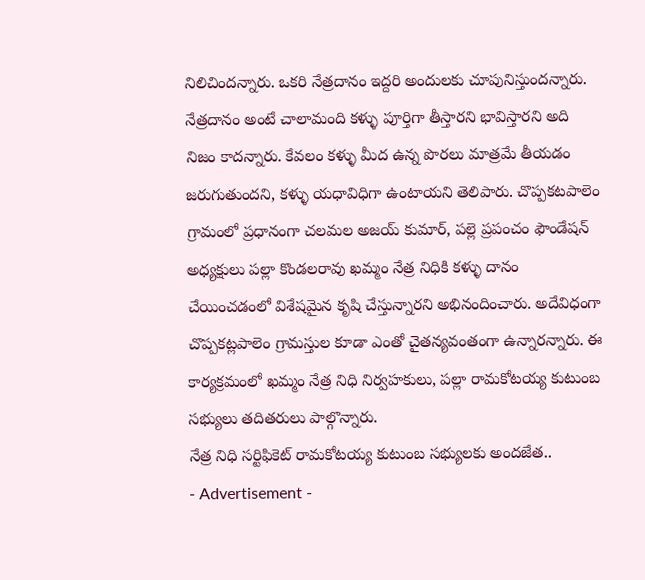నిలిచిందన్నారు. ఒకరి నేత్రదానం ఇద్దరి అందులకు చూపునిస్తుందన్నారు. నేత్రదానం అంటే చాలామంది కళ్ళు పూర్తిగా తీస్తారని భావిస్తారని అది నిజం కాదన్నారు. కేవలం కళ్ళు మీద ఉన్న పొరలు మాత్రమే తీయడం జరుగుతుందని, కళ్ళు యధావిధిగా ఉంటాయని తెలిపారు. చొప్పకటపాలెం గ్రామంలో ప్రధానంగా చలమల అజయ్ కుమార్, పల్లె ప్రపంచం ఫౌండేషన్ అధ్యక్షులు పల్లా కొండలరావు ఖమ్మం నేత్ర నిధికి కళ్ళు దానం చేయించడంలో విశేషమైన కృషి చేస్తున్నారని అభినందించారు. అదేవిధంగా చొప్పకట్లపాలెం గ్రామస్తుల కూడా ఎంతో చైతన్యవంతంగా ఉన్నారన్నారు. ఈ కార్యక్రమంలో ఖమ్మం నేత్ర నిధి నిర్వహకులు, పల్లా రామకోటయ్య కుటుంబ సభ్యులు తదితరులు పాల్గొన్నారు.
నేత్ర నిధి సర్టిఫికెట్ రామకోటయ్య కుటుంబ సభ్యులకు అందజేత..
- Advertisement -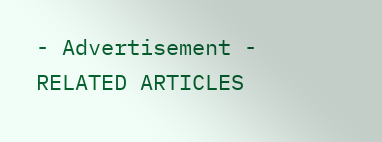- Advertisement -
RELATED ARTICLES